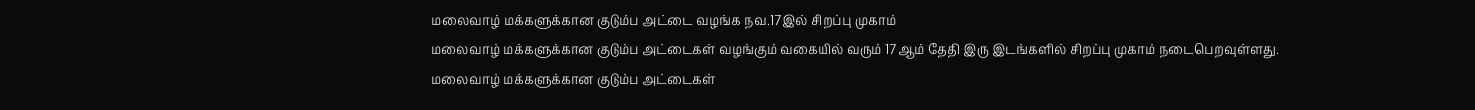மலைவாழ் மக்களுக்கான குடும்ப அட்டை வழங்க நவ.17இல் சிறப்பு முகாம்
மலைவாழ் மக்களுக்கான குடும்ப அட்டைகள் வழங்கும் வகையில் வரும் 17ஆம் தேதி இரு இடங்களில் சிறப்பு முகாம் நடைபெறவுள்ளது.
மலைவாழ் மக்களுக்கான குடும்ப அட்டைகள்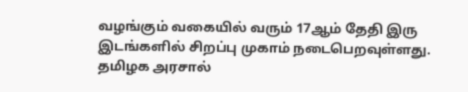வழங்கும் வகையில் வரும் 17ஆம் தேதி இரு இடங்களில் சிறப்பு முகாம் நடைபெறவுள்ளது.
தமிழக அரசால்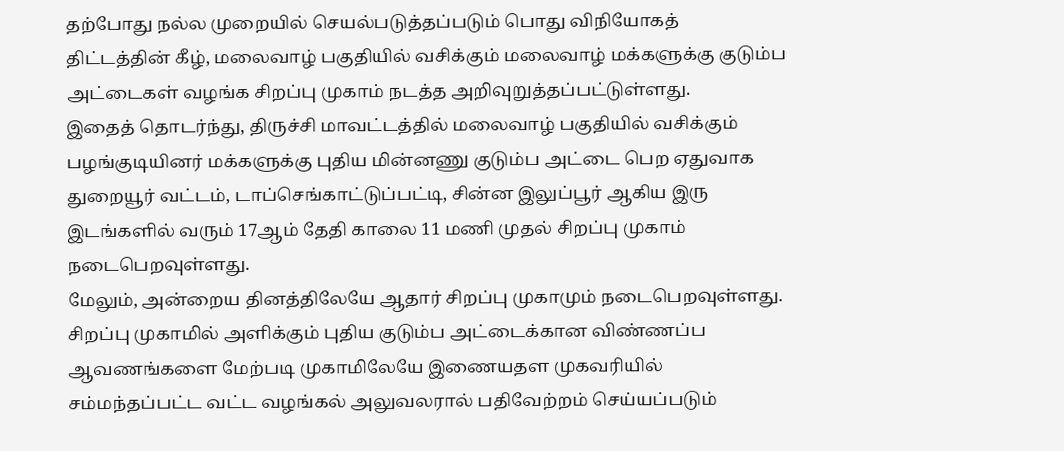தற்போது நல்ல முறையில் செயல்படுத்தப்படும் பொது விநியோகத் திட்டத்தின் கீழ், மலைவாழ் பகுதியில் வசிக்கும் மலைவாழ் மக்களுக்கு குடும்ப அட்டைகள் வழங்க சிறப்பு முகாம் நடத்த அறிவுறுத்தப்பட்டுள்ளது.
இதைத் தொடர்ந்து, திருச்சி மாவட்டத்தில் மலைவாழ் பகுதியில் வசிக்கும் பழங்குடியினர் மக்களுக்கு புதிய மின்னணு குடும்ப அட்டை பெற ஏதுவாக துறையூர் வட்டம், டாப்செங்காட்டுப்பட்டி, சின்ன இலுப்பூர் ஆகிய இரு இடங்களில் வரும் 17ஆம் தேதி காலை 11 மணி முதல் சிறப்பு முகாம் நடைபெறவுள்ளது.
மேலும், அன்றைய தினத்திலேயே ஆதார் சிறப்பு முகாமும் நடைபெறவுள்ளது. சிறப்பு முகாமில் அளிக்கும் புதிய குடும்ப அட்டைக்கான விண்ணப்ப ஆவணங்களை மேற்படி முகாமிலேயே இணையதள முகவரியில் சம்மந்தப்பட்ட வட்ட வழங்கல் அலுவலரால் பதிவேற்றம் செய்யப்படும்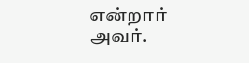என்றார் அவர்.